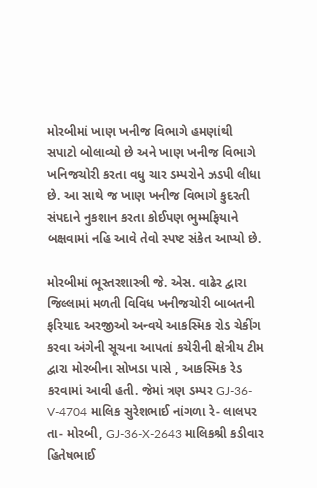મોરબીમાં ખાણ ખનીજ વિભાગે હમણાંથી સપાટો બોલાવ્યો છે અને ખાણ ખનીજ વિભાગે ખનિજચોરી કરતા વધુ ચાર ડમ્પરોને ઝડપી લીધા છે. આ સાથે જ ખાણ ખનીજ વિભાગે કુદરતી સંપદાને નુકશાન કરતા કોઈપણ ભુમ્મફિયાને બક્ષવામાં નહિ આવે તેવો સ્પષ્ટ સંકેત આપ્યો છે.

મોરબીમાં ભૂસ્તરશાસ્ત્રી જે. એસ. વાઢેર દ્વારા જિલ્લામાં મળતી વિવિધ ખનીજચોરી બાબતની ફરિયાદ અરજીઓ અન્વયે આકસ્મિક રોડ ચેકીંગ કરવા અંગેની સૂચના આપતાં કચેરીની ક્ષેત્રીય ટીમ દ્વારા મોરબીના સોખડા પાસે , આકસ્મિક રેડ કરવામાં આવી હતી. જેમાં ત્રણ ડમ્પર GJ-36-V-4704 માલિક સુરેશભાઈ નાંગળા રે- લાલપર તા- મોરબી, GJ-36-X-2643 માલિકશ્રી કડીવાર હિતેષભાઈ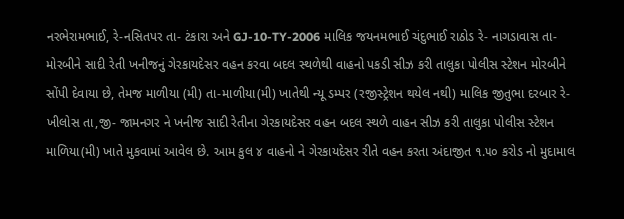નરભેરામભાઈ, રે-નસિતપર તા- ટંકારા અને GJ-10-TY-2006 માલિક જયનમભાઈ ચંદુભાઈ રાઠોડ રે- નાગડાવાસ તા- મોરબીને સાદી રેતી ખનીજનું ગેરકાયદેસર વહન કરવા બદલ સ્થળેથી વાહનો પકડી સીઝ કરી તાલુકા પોલીસ સ્ટેશન મોરબીને સોંપી દેવાયા છે, તેમજ માળીયા (મી) તા-માળીયા(મી) ખાતેથી ન્યૂ ડમ્પર (રજીસ્ટ્રેશન થયેલ નથી) માલિક જીતુભા દરબાર રે- ખીલોસ તા,જી- જામનગર ને ખનીજ સાદી રેતીના ગેરકાયદેસર વહન બદલ સ્થળે વાહન સીઝ કરી તાલુકા પોલીસ સ્ટેશન માળિયા(મી) ખાતે મુકવામાં આવેલ છે. આમ કુલ ૪ વાહનો ને ગેરકાયદેસર રીતે વહન કરતા અંદાજીત ૧.૫૦ કરોડ નો મુદામાલ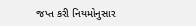જપ્ત કરી નિયમોનુસાર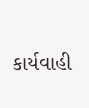કાર્યવાહી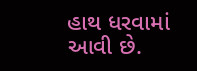હાથ ધરવામાં આવી છે.